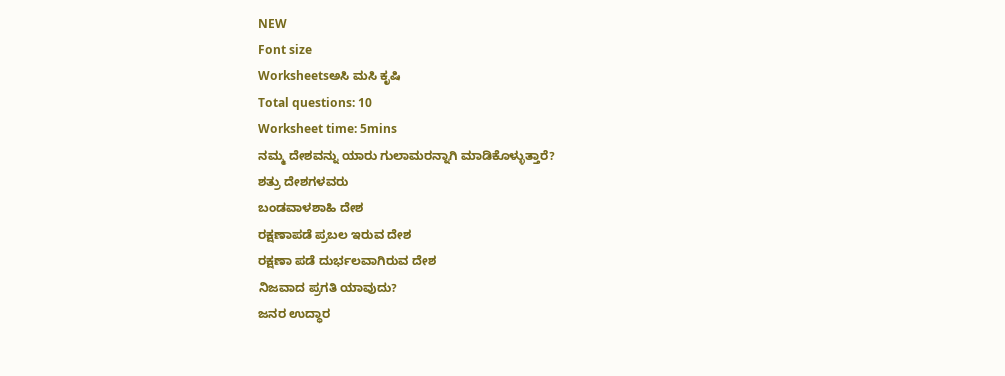NEW
Font size
Worksheetsಅಸಿ ಮಸಿ ಕೃಷಿ
Total questions: 10
Worksheet time: 5mins
ನಮ್ಮ ದೇಶವನ್ನು ಯಾರು ಗುಲಾಮರನ್ನಾಗಿ ಮಾಡಿಕೊಳ್ಳುತ್ತಾರೆ?
ಶತ್ರು ದೇಶಗಳವರು
ಬಂಡವಾಳಶಾಹಿ ದೇಶ
ರಕ್ಷಣಾಪಡೆ ಪ್ರಬಲ ಇರುವ ದೇಶ
ರಕ್ಷಣಾ ಪಡೆ ದುರ್ಭಲವಾಗಿರುವ ದೇಶ
ನಿಜವಾದ ಪ್ರಗತಿ ಯಾವುದು?
ಜನರ ಉದ್ಧಾರ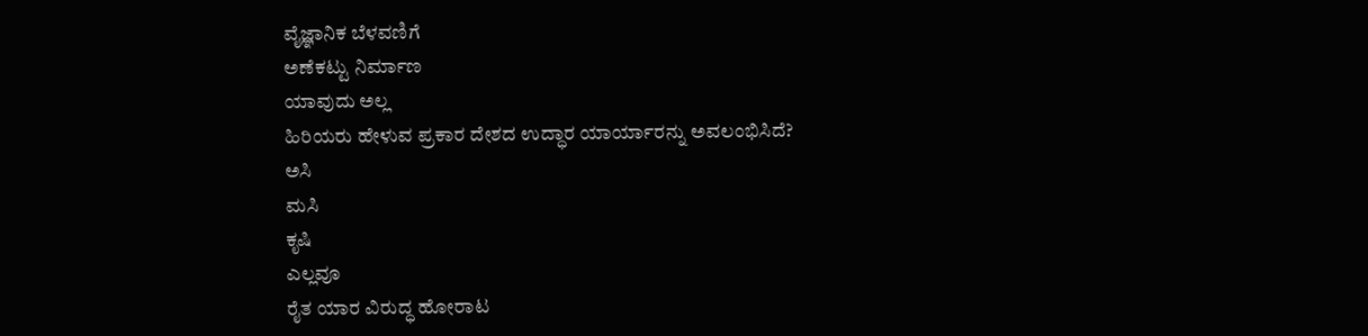ವೈಜ್ಞಾನಿಕ ಬೆಳವಣಿಗೆ
ಅಣೆಕಟ್ಟು ನಿರ್ಮಾಣ
ಯಾವುದು ಅಲ್ಲ
ಹಿರಿಯರು ಹೇಳುವ ಪ್ರಕಾರ ದೇಶದ ಉದ್ಧಾರ ಯಾರ್ಯಾರನ್ನು ಅವಲಂಭಿಸಿದೆ?
ಅಸಿ
ಮಸಿ
ಕೃಷಿ
ಎಲ್ಲವೂ
ರೈತ ಯಾರ ವಿರುದ್ಧ ಹೋರಾಟ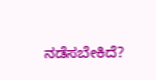ನಡೆಸಬೇಕಿದೆ?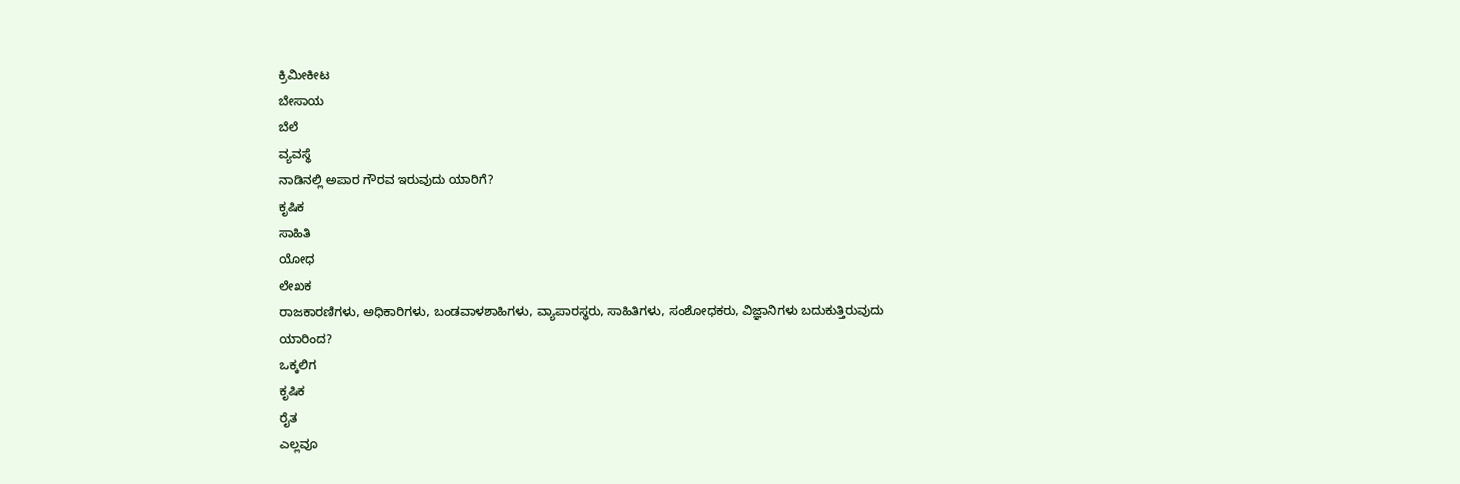ಕ್ರಿಮೀಕೀಟ
ಬೇಸಾಯ
ಬೆಲೆ
ವ್ಯವಸ್ಥೆ
ನಾಡಿನಲ್ಲಿ ಅಪಾರ ಗೌರವ ಇರುವುದು ಯಾರಿಗೆ?
ಕೃಷಿಕ
ಸಾಹಿತಿ
ಯೋಧ
ಲೇಖಕ
ರಾಜಕಾರಣಿಗಳು, ಅಧಿಕಾರಿಗಳು, ಬಂಡವಾಳಶಾಹಿಗಳು, ವ್ಯಾಪಾರಸ್ಥರು, ಸಾಹಿತಿಗಳು, ಸಂಶೋಧಕರು, ವಿಜ್ಞಾನಿಗಳು ಬದುಕುತ್ತಿರುವುದು ಯಾರಿಂದ?
ಒಕ್ಕಲಿಗ
ಕೃಷಿಕ
ರೈತ
ಎಲ್ಲವೂ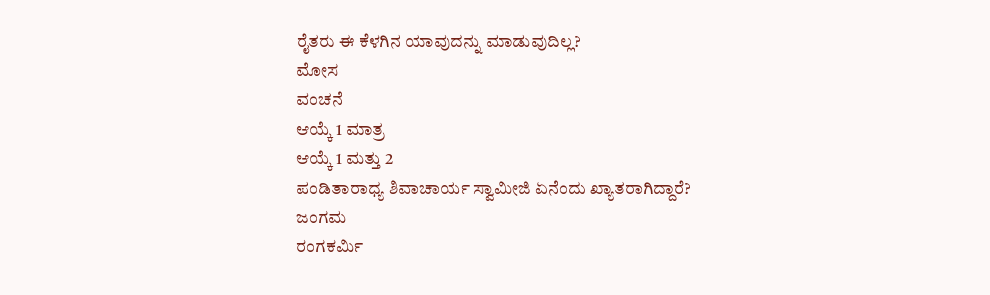ರೈತರು ಈ ಕೆಳಗಿನ ಯಾವುದನ್ನು ಮಾಡುವುದಿಲ್ಲ?
ಮೋಸ
ವಂಚನೆ
ಆಯ್ಕೆ 1 ಮಾತ್ರ
ಆಯ್ಕೆ 1 ಮತ್ತು 2
ಪಂಡಿತಾರಾಧ್ಯ ಶಿವಾಚಾರ್ಯ ಸ್ವಾಮೀಜಿ ಏನೆಂದು ಖ್ಯಾತರಾಗಿದ್ದಾರೆ?
ಜಂಗಮ
ರಂಗಕರ್ಮಿ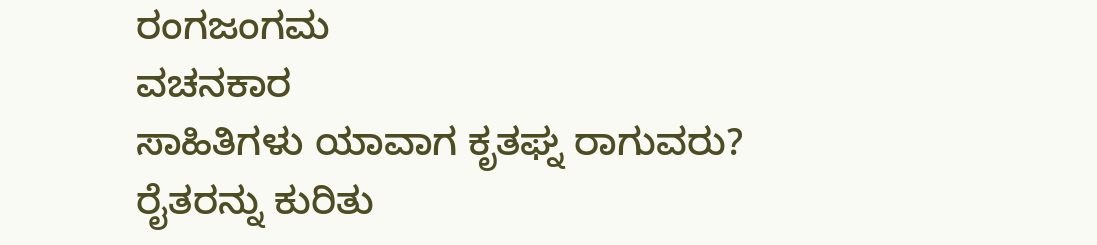ರಂಗಜಂಗಮ
ವಚನಕಾರ
ಸಾಹಿತಿಗಳು ಯಾವಾಗ ಕೃತಘ್ನ ರಾಗುವರು?
ರೈತರನ್ನು ಕುರಿತು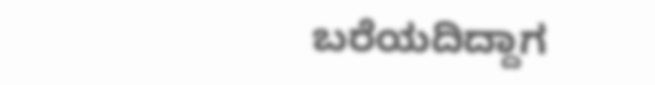ಬರೆಯದಿದ್ದಾಗ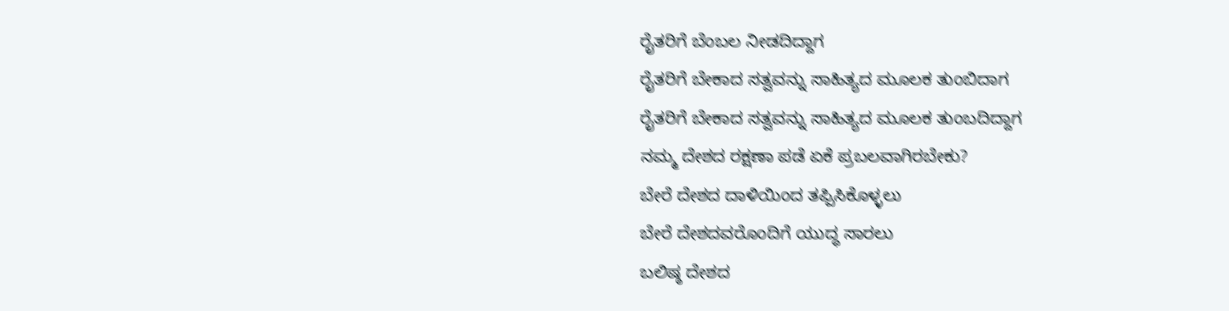ರೈತರಿಗೆ ಬೆಂಬಲ ನೀಡದಿದ್ದಾಗ
ರೈತರಿಗೆ ಬೇಕಾದ ಸತ್ವವನ್ನು ಸಾಹಿತ್ಯದ ಮೂಲಕ ತುಂಬಿದಾಗ
ರೈತರಿಗೆ ಬೇಕಾದ ಸತ್ವವನ್ನು ಸಾಹಿತ್ಯದ ಮೂಲಕ ತುಂಬದಿದ್ದಾಗ
ನಮ್ಮ ದೇಶದ ರಕ್ಷಣಾ ಪಡೆ ಏಕೆ ಪ್ರಬಲವಾಗಿರಬೇಕು?
ಬೇರೆ ದೇಶದ ದಾಳಿಯಿಂದ ತಪ್ಪಿಸಿಕೊಳ್ಳಲು
ಬೇರೆ ದೇಶದವರೊಂದಿಗೆ ಯುದ್ಧ ಸಾರಲು
ಬಲಿಷ್ಠ ದೇಶದ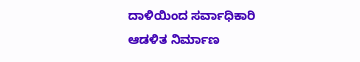ದಾಳಿಯಿಂದ ಸರ್ವಾಧಿಕಾರಿ ಆಡಳಿತ ನಿರ್ಮಾಣ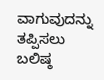ವಾಗುವುದನ್ನು ತಪ್ಪಿಸಲು
ಬಲಿಷ್ಠ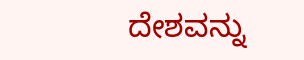ದೇಶವನ್ನು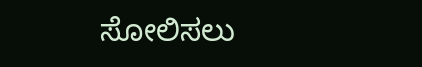ಸೋಲಿಸಲು